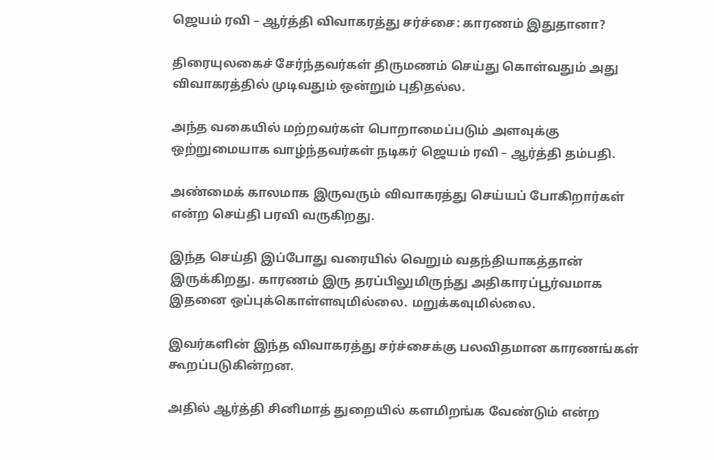ஜெயம் ரவி – ஆர்த்தி விவாகரத்து சர்ச்சை: காரணம் இதுதானா?

திரையுலகைச் சேர்ந்தவர்கள் திருமணம் செய்து கொள்வதும் அது விவாகரத்தில் முடிவதும் ஒன்றும் புதிதல்ல.

அந்த வகையில் மற்றவர்கள் பொறாமைப்படும் அளவுக்கு ஒற்றுமையாக வாழ்ந்தவர்கள் நடிகர் ஜெயம் ரவி – ஆர்த்தி தம்பதி.

அண்மைக் காலமாக இருவரும் விவாகரத்து செய்யப் போகிறார்கள் என்ற செய்தி பரவி வருகிறது.

இந்த செய்தி இப்போது வரையில் வெறும் வதந்தியாகத்தான் இருக்கிறது. காரணம் இரு தரப்பிலுமிருந்து அதிகாரப்பூர்வமாக இதனை ஒப்புக்கொள்ளவுமில்லை. மறுக்கவுமில்லை.

இவர்களின் இந்த விவாகரத்து சர்ச்சைக்கு பலவிதமான காரணங்கள் கூறப்படுகின்றன.

அதில் ஆர்த்தி சினிமாத் துறையில் களமிறங்க வேண்டும் என்ற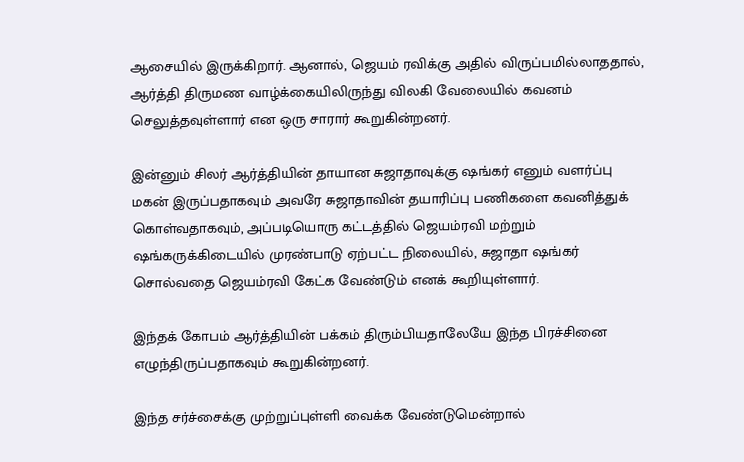ஆசையில் இருக்கிறார். ஆனால், ஜெயம் ரவிக்கு அதில் விருப்பமில்லாததால், ஆர்த்தி திருமண வாழ்க்கையிலிருந்து விலகி வேலையில் கவனம் செலுத்தவுள்ளார் என ஒரு சாரார் கூறுகின்றனர்.

இன்னும் சிலர் ஆர்த்தியின் தாயான சுஜாதாவுக்கு ஷங்கர் எனும் வளர்ப்பு மகன் இருப்பதாகவும் அவரே சுஜாதாவின் தயாரிப்பு பணிகளை கவனித்துக் கொள்வதாகவும், அப்படியொரு கட்டத்தில் ஜெயம்ரவி மற்றும் ஷங்கருக்கிடையில் முரண்பாடு ஏற்பட்ட நிலையில், சுஜாதா ஷங்கர் சொல்வதை ஜெயம்ரவி கேட்க வேண்டும் எனக் கூறியுள்ளார்.

இந்தக் கோபம் ஆர்த்தியின் பக்கம் திரும்பியதாலேயே இந்த பிரச்சினை எழுந்திருப்பதாகவும் கூறுகின்றனர்.

இந்த சர்ச்சைக்கு முற்றுப்புள்ளி வைக்க வேண்டுமென்றால்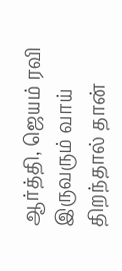ஆர்த்தி, ஜெயம் ரவி இருவரும் வாய் திறந்தால் தான்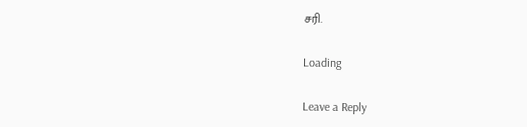சரி.

Loading

Leave a Reply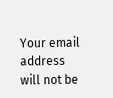Your email address will not be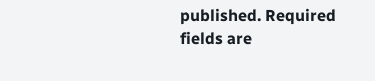published. Required fields are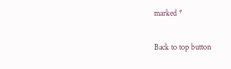marked *

Back to top button